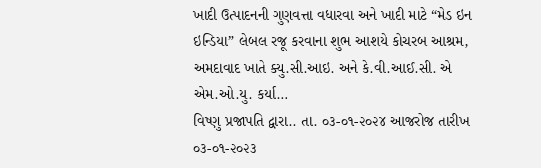ખાદી ઉત્પાદનની ગુણવત્તા વધારવા અને ખાદી માટે “મેડ ઇન ઇન્ડિયા” લેબલ રજૂ કરવાના શુભ આશયે કોચરબ આશ્રમ, અમદાવાદ ખાતે ક્યુ.સી.આઇ. અને કે.વી.આઈ.સી. એ એમ.ઓ.યુ. કર્યા…
વિષ્ણુ પ્રજાપતિ દ્વારા.. તા. ૦૩-૦૧-૨૦૨૪ આજરોજ તારીખ ૦૩-૦૧-૨૦૨૩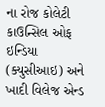ના રોજ કોલેટી કાઉન્સિલ ઓફ ઇન્ડિયા (ક્યુસીઆઇ) અને ખાદી વિલેજ એન્ડ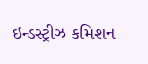ઇન્ડસ્ટ્રીઝ કમિશન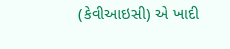(કેવીઆઇસી) એ ખાદી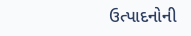ઉત્પાદનોની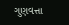ગુણવત્તા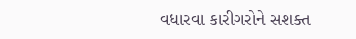વધારવા કારીગરોને સશક્ત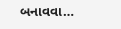બનાવવા…